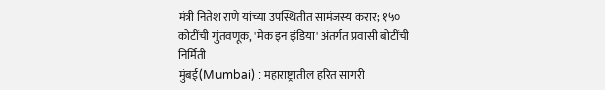मंत्री नितेश राणे यांच्या उपस्थितीत सामंजस्य करार; १५० कोटींची गुंतवणूक, 'मेक इन इंडिया' अंतर्गत प्रवासी बोटींची निर्मिती
मुंबई(Mumbai) : महाराष्ट्रातील हरित सागरी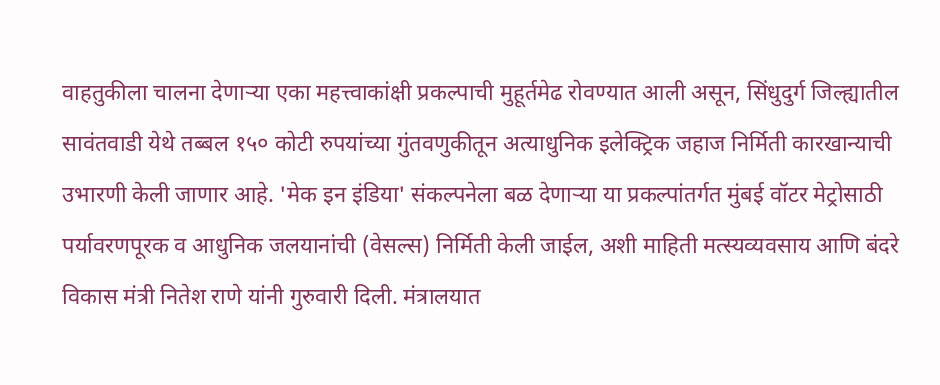वाहतुकीला चालना देणाऱ्या एका महत्त्वाकांक्षी प्रकल्पाची मुहूर्तमेढ रोवण्यात आली असून, सिंधुदुर्ग जिल्ह्यातील सावंतवाडी येथे तब्बल १५० कोटी रुपयांच्या गुंतवणुकीतून अत्याधुनिक इलेक्ट्रिक जहाज निर्मिती कारखान्याची उभारणी केली जाणार आहे. 'मेक इन इंडिया' संकल्पनेला बळ देणाऱ्या या प्रकल्पांतर्गत मुंबई वॉटर मेट्रोसाठी पर्यावरणपूरक व आधुनिक जलयानांची (वेसल्स) निर्मिती केली जाईल, अशी माहिती मत्स्यव्यवसाय आणि बंदरे विकास मंत्री नितेश राणे यांनी गुरुवारी दिली. मंत्रालयात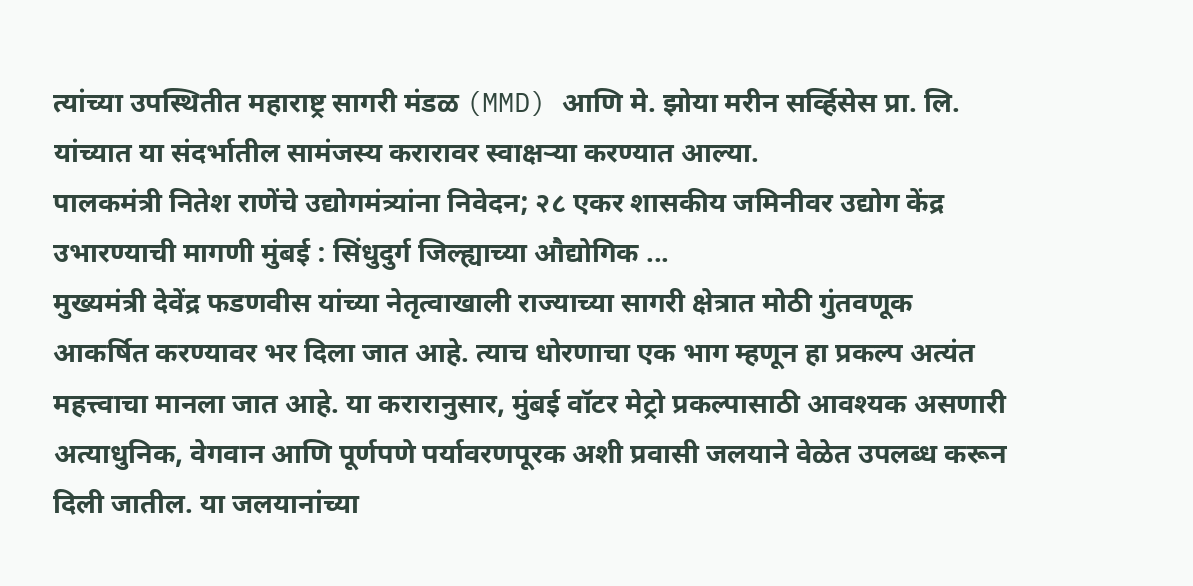त्यांच्या उपस्थितीत महाराष्ट्र सागरी मंडळ (MMD) आणि मे. झोया मरीन सर्व्हिसेस प्रा. लि. यांच्यात या संदर्भातील सामंजस्य करारावर स्वाक्षऱ्या करण्यात आल्या.
पालकमंत्री नितेश राणेंचे उद्योगमंत्र्यांना निवेदन; २८ एकर शासकीय जमिनीवर उद्योग केंद्र उभारण्याची मागणी मुंबई : सिंधुदुर्ग जिल्ह्याच्या औद्योगिक ...
मुख्यमंत्री देवेंद्र फडणवीस यांच्या नेतृत्वाखाली राज्याच्या सागरी क्षेत्रात मोठी गुंतवणूक आकर्षित करण्यावर भर दिला जात आहे. त्याच धोरणाचा एक भाग म्हणून हा प्रकल्प अत्यंत महत्त्वाचा मानला जात आहे. या करारानुसार, मुंबई वॉटर मेट्रो प्रकल्पासाठी आवश्यक असणारी अत्याधुनिक, वेगवान आणि पूर्णपणे पर्यावरणपूरक अशी प्रवासी जलयाने वेळेत उपलब्ध करून दिली जातील. या जलयानांच्या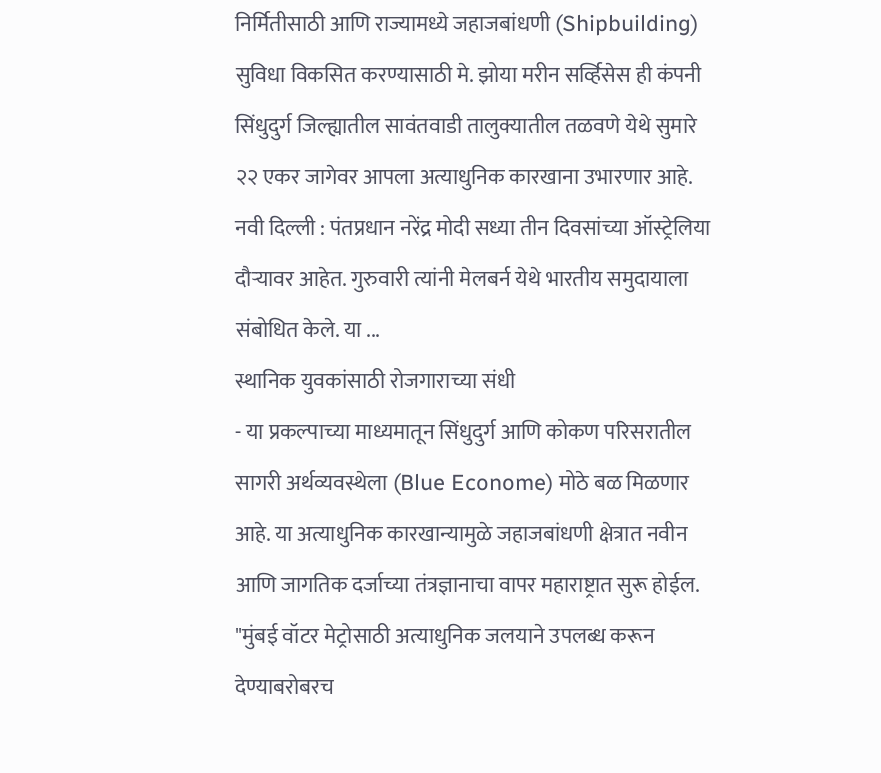निर्मितीसाठी आणि राज्यामध्ये जहाजबांधणी (Shipbuilding) सुविधा विकसित करण्यासाठी मे. झोया मरीन सर्व्हिसेस ही कंपनी सिंधुदुर्ग जिल्ह्यातील सावंतवाडी तालुक्यातील तळवणे येथे सुमारे २२ एकर जागेवर आपला अत्याधुनिक कारखाना उभारणार आहे.
नवी दिल्ली : पंतप्रधान नरेंद्र मोदी सध्या तीन दिवसांच्या ऑस्ट्रेलिया दौऱ्यावर आहेत. गुरुवारी त्यांनी मेलबर्न येथे भारतीय समुदायाला संबोधित केले. या ...
स्थानिक युवकांसाठी रोजगाराच्या संधी
- या प्रकल्पाच्या माध्यमातून सिंधुदुर्ग आणि कोकण परिसरातील सागरी अर्थव्यवस्थेला (Blue Econome) मोठे बळ मिळणार आहे. या अत्याधुनिक कारखान्यामुळे जहाजबांधणी क्षेत्रात नवीन आणि जागतिक दर्जाच्या तंत्रज्ञानाचा वापर महाराष्ट्रात सुरू होईल. "मुंबई वॉटर मेट्रोसाठी अत्याधुनिक जलयाने उपलब्ध करून देण्याबरोबरच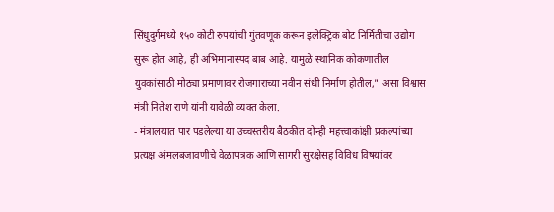सिंधुदुर्गमध्ये १५० कोटी रुपयांची गुंतवणूक करून इलेक्ट्रिक बोट निर्मितीचा उद्योग सुरू होत आहे, ही अभिमानास्पद बाब आहे. यामुळे स्थानिक कोकणातील युवकांसाठी मोठ्या प्रमाणावर रोजगाराच्या नवीन संधी निर्माण होतील," असा विश्वास मंत्री नितेश राणे यांनी यावेळी व्यक्त केला.
- मंत्रालयात पार पडलेल्या या उच्चस्तरीय बैठकीत दोन्ही महत्त्वाकांक्षी प्रकल्पांच्या प्रत्यक्ष अंमलबजावणीचे वेळापत्रक आणि सागरी सुरक्षेसह विविध विषयांवर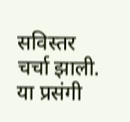सविस्तर चर्चा झाली. या प्रसंगी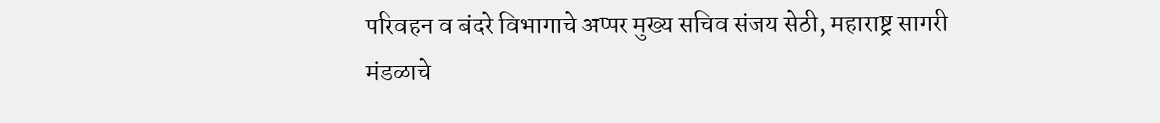परिवहन व बंदरे विभागाचे अप्पर मुख्य सचिव संजय सेठी, महाराष्ट्र सागरी मंडळाचे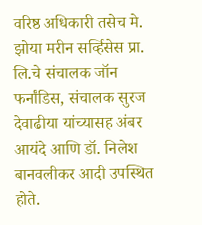वरिष्ठ अधिकारी तसेच मे. झोया मरीन सर्व्हिसेस प्रा. लि.चे संचालक जॉन फर्नांडिस, संचालक सुरज देवाढीया यांच्यासह अंबर आयंदे आणि डॉ. निलेश बानवलीकर आदी उपस्थित होते.